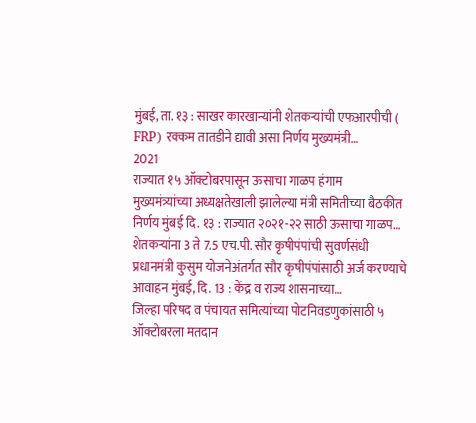मुंबई, ता. १३ : साखर कारखान्यांनी शेतकऱ्यांची एफआरपीची ( FRP) रक्कम तातडीने द्यावी असा निर्णय मुख्यमंत्री…
2021
राज्यात १५ ऑक्टोबरपासून ऊसाचा गाळप हंगाम
मुख्यमंत्र्यांच्या अध्यक्षतेखाली झालेल्या मंत्री समितीच्या बैठकीत निर्णय मुंबई दि. १३ : राज्यात २०२१-२२ साठी ऊसाचा गाळप…
शेतकऱ्यांना 3 ते 7.5 एच.पी. सौर कृषीपंपांची सुवर्णसंधी
प्रधानमंत्री कुसुम योजनेअंतर्गत सौर कृषीपंपांसाठी अर्ज करण्याचे आवाहन मुंबई, दि. 13 : केंद्र व राज्य शासनाच्या…
जिल्हा परिषद व पंचायत समित्यांच्या पोटनिवडणुकांसाठी ५ ऑक्टोबरला मतदान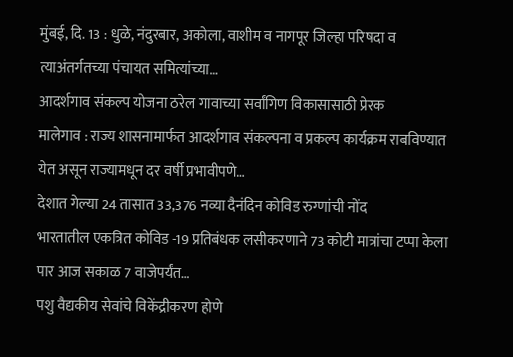मुंबई, दि. 13 : धुळे, नंदुरबार, अकोला, वाशीम व नागपूर जिल्हा परिषदा व त्याअंतर्गतच्या पंचायत समित्यांच्या…
आदर्शगाव संकल्प योजना ठरेल गावाच्या सर्वांगिण विकासासाठी प्रेरक
मालेगाव : राज्य शासनामार्फत आदर्शगाव संकल्पना व प्रकल्प कार्यक्रम राबविण्यात येत असून राज्यामधून दर वर्षी प्रभावीपणे…
देशात गेल्या 24 तासात 33,376 नव्या दैनंदिन कोविड रुग्णांची नोंद
भारतातील एकत्रित कोविड -19 प्रतिबंधक लसीकरणाने 73 कोटी मात्रांचा टप्पा केला पार आज सकाळ 7 वाजेपर्यंत…
पशु वैद्यकीय सेवांचे विकेंद्रीकरण होणे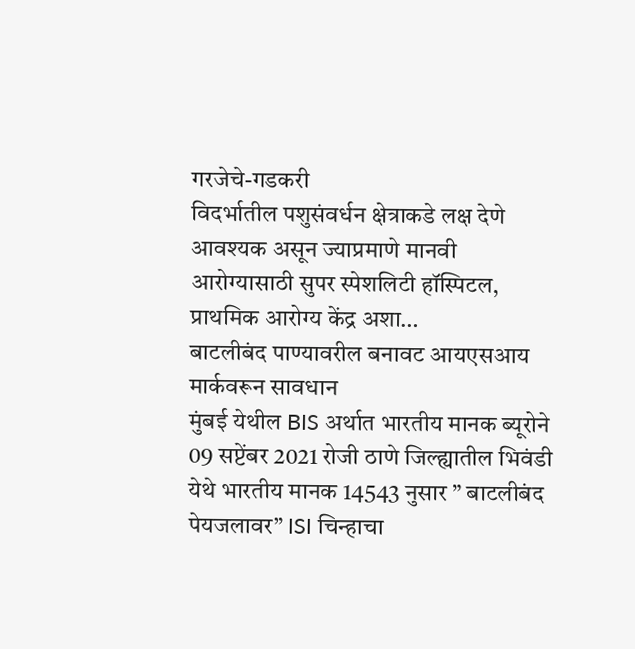गरजेचे-गडकरी
विदर्भातील पशुसंवर्धन क्षेत्राकडे लक्ष देणे आवश्यक असून ज्याप्रमाणे मानवी आरोग्यासाठी सुपर स्पेशलिटी हॉस्पिटल, प्राथमिक आरोग्य केंद्र अशा…
बाटलीबंद पाण्यावरील बनावट आयएसआय मार्कवरून सावधान
मुंबई येथील BIS अर्थात भारतीय मानक ब्यूरोने 09 सप्टेंबर 2021 रोजी ठाणे जिल्ह्यातील भिवंडी येथे भारतीय मानक 14543 नुसार ” बाटलीबंद पेयजलावर” ISI चिन्हाचा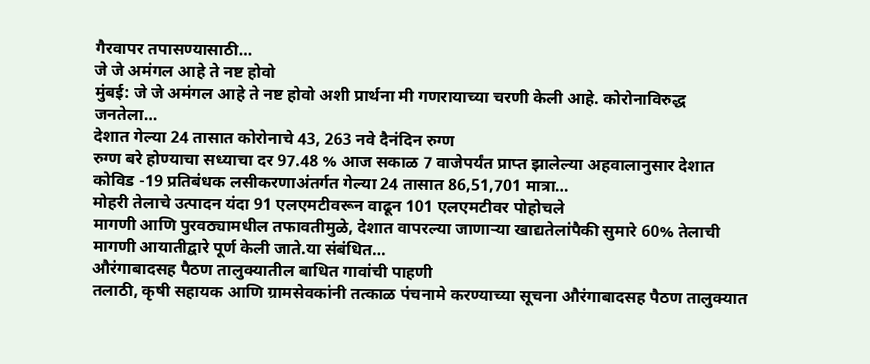गैरवापर तपासण्यासाठी…
जे जे अमंगल आहे ते नष्ट होवो
मुंबई: जे जे अमंगल आहे ते नष्ट होवो अशी प्रार्थना मी गणरायाच्या चरणी केली आहे. कोरोनाविरुद्ध जनतेला…
देशात गेल्या 24 तासात कोरोनाचे 43, 263 नवे दैनंदिन रुग्ण
रुग्ण बरे होण्याचा सध्याचा दर 97.48 % आज सकाळ 7 वाजेपर्यंत प्राप्त झालेल्या अहवालानुसार देशात कोविड -19 प्रतिबंधक लसीकरणाअंतर्गत गेल्या 24 तासात 86,51,701 मात्रा…
मोहरी तेलाचे उत्पादन यंदा 91 एलएमटीवरून वाढून 101 एलएमटीवर पोहोचले
मागणी आणि पुरवठ्यामधील तफावतीमुळे, देशात वापरल्या जाणाऱ्या खाद्यतेलांपैकी सुमारे 60% तेलाची मागणी आयातीद्वारे पूर्ण केली जाते.या संबंधित…
औरंगाबादसह पैठण तालुक्यातील बाधित गावांची पाहणी
तलाठी, कृषी सहायक आणि ग्रामसेवकांनी तत्काळ पंचनामे करण्याच्या सूचना औरंगाबादसह पैठण तालुक्यात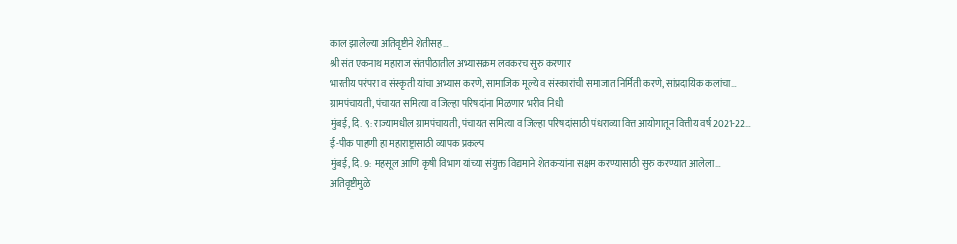काल झालेल्या अतिवृष्टीने शेतीसह…
श्री संत एकनाथ महाराज संतपीठातील अभ्यासक्रम लवकरच सुरु करणार
भारतीय परंपरा व संस्कृती यांचा अभ्यास करणे, सामाजिक मूल्ये व संस्कारांची समाजात निर्मिती करणे, सांप्रदायिक कलांचा…
ग्रामपंचायती, पंचायत समित्या व जिल्हा परिषदांना मिळणार भरीव निधी
मुंबई, दि. ९: राज्यामधील ग्रामपंचायती, पंचायत समित्या व जिल्हा परिषदांसाठी पंधराव्या वित्त आयोगातून वित्तीय वर्ष 2021-22…
ई-पीक पाहणी हा महाराष्ट्रासाठी व्यापक प्रकल्प
मुंबई, दि. 9: महसूल आणि कृषी विभाग यांच्या संयुक्त विद्यमाने शेतकऱ्यांना सक्षम करण्यासाठी सुरु करण्यात आलेला…
अतिवृष्टीमुळे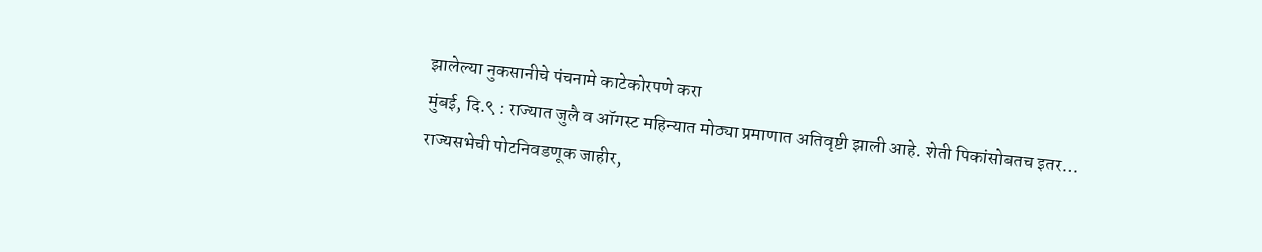झालेल्या नुकसानीचे पंचनामे काटेकोरपणे करा
मुंबई, दि.९ : राज्यात जुलै व ऑगस्ट महिन्यात मोठ्या प्रमाणात अतिवृष्टी झाली आहे. शेती पिकांसोबतच इतर…
राज्यसभेची पोटनिवडणूक जाहीर,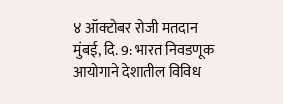४ ऑक्टोबर रोजी मतदान
मुंबई, दि. 9: भारत निवडणूक आयोगाने देशातील विविध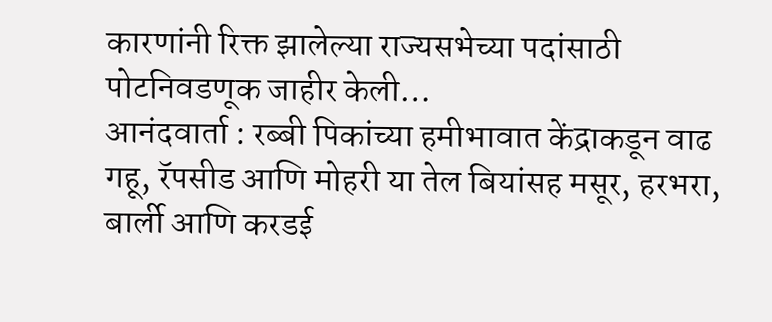कारणांनी रिक्त झालेल्या राज्यसभेच्या पदांसाठी पोटनिवडणूक जाहीर केली…
आनंदवार्ता : रब्बी पिकांच्या हमीभावात केंद्राकडून वाढ
गहू, रॅपसीड आणि मोहरी या तेल बियांसह मसूर, हरभरा, बार्ली आणि करडई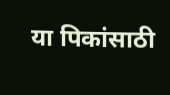या पिकांसाठी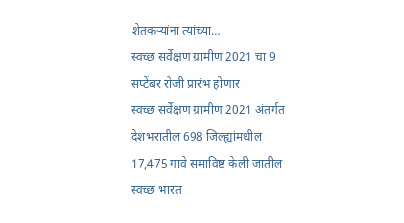शेतकऱ्यांना त्यांच्या…
स्वच्छ सर्वेक्षण ग्रामीण 2021 चा 9 सप्टेंबर रोजी प्रारंभ होणार
स्वच्छ सर्वेक्षण ग्रामीण 2021 अंतर्गत देशभरातील 698 जिल्ह्यांमधील 17,475 गावे समाविष्ट केली जातील स्वच्छ भारत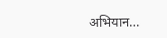अभियान…